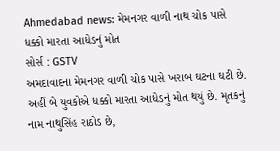Ahmedabad news: મેમનગર વાળી નાથ ચોક પાસે ધક્કો મારતા આધેડનું મોત
સોર્સ : GSTV
અમદાવાદના મેમનગર વાળી ચોક પાસે ખરાબ ઘટના ઘટી છે. અહીં બે યુવકોએ ધક્કો મારતા આધેડનું મોત થયું છે. મૃતકનું નામ નાથુસિંહ રાઠોડ છે,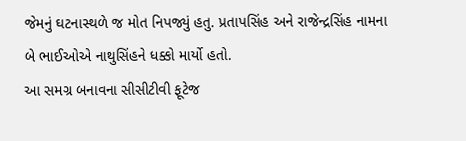જેમનું ઘટનાસ્થળે જ મોત નિપજ્યું હતુ. પ્રતાપસિંહ અને રાજેન્દ્રસિંહ નામના બે ભાઈઓએ નાથુસિંહને ધક્કો માર્યો હતો.
આ સમગ્ર બનાવના સીસીટીવી ફૂટેજ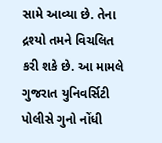સામે આવ્યા છે. તેના દ્રશ્યો તમને વિચલિત કરી શકે છે. આ મામલે ગુજરાત યુનિવર્સિટી પોલીસે ગુનો નોંધી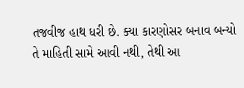તજવીજ હાથ ધરી છે. ક્યા કારણોસર બનાવ બન્યો તે માહિતી સામે આવી નથી, તેથી આ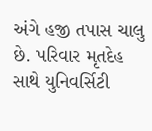અંગે હજી તપાસ ચાલુ છે. પરિવાર મૃતદેહ સાથે યુનિવર્સિટી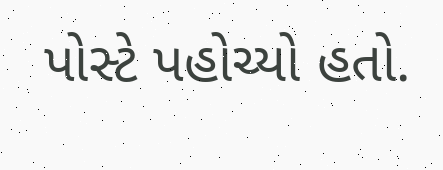પોસ્ટે પહોચ્યો હતો.